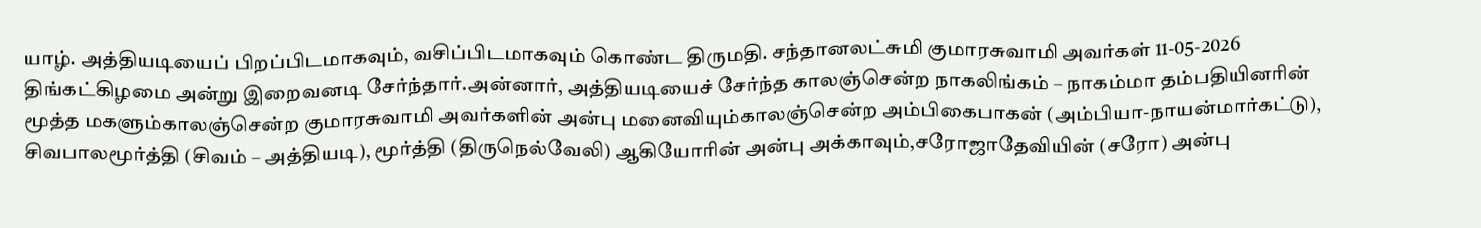யாழ். அத்தியடியைப் பிறப்பிடமாகவும், வசிப்பிடமாகவும் கொண்ட திருமதி. சந்தானலட்சுமி குமாரசுவாமி அவர்கள் 11-05-2026 திங்கட்கிழமை அன்று இறைவனடி சேர்ந்தார்.அன்னார், அத்தியடியைச் சேர்ந்த காலஞ்சென்ற நாகலிங்கம் – நாகம்மா தம்பதியினரின் மூத்த மகளும்காலஞ்சென்ற குமாரசுவாமி அவர்களின் அன்பு மனைவியும்காலஞ்சென்ற அம்பிகைபாகன் (அம்பியா-நாயன்மார்கட்டு), சிவபாலமூர்த்தி (சிவம் – அத்தியடி), மூர்த்தி (திருநெல்வேலி) ஆகியோரின் அன்பு அக்காவும்,சரோஜாதேவியின் (சரோ) அன்பு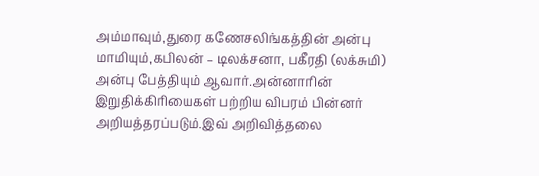அம்மாவும்,துரை கணேசலிங்கத்தின் அன்பு மாமியும்,கபிலன் – டிலக்சனா, பகீரதி (லக்சுமி) அன்பு பேத்தியும் ஆவார்.அன்னாரின் இறுதிக்கிரியைகள் பற்றிய விபரம் பின்னர் அறியத்தரப்படும்.இவ் அறிவித்தலை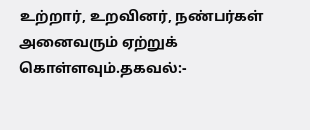உற்றார், உறவினர், நண்பர்கள் அனைவரும் ஏற்றுக் கொள்ளவும்.தகவல்:-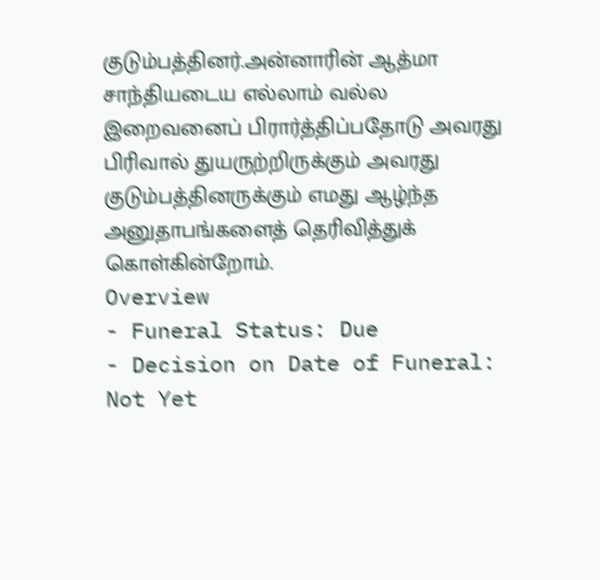குடும்பத்தினர்.அன்னாரின் ஆத்மா சாந்தியடைய எல்லாம் வல்ல இறைவனைப் பிரார்த்திப்பதோடு அவரது பிரிவால் துயருற்றிருக்கும் அவரது குடும்பத்தினருக்கும் எமது ஆழ்ந்த அனுதாபங்களைத் தெரிவித்துக் கொள்கின்றோம்.
Overview
- Funeral Status: Due
- Decision on Date of Funeral: Not Yet